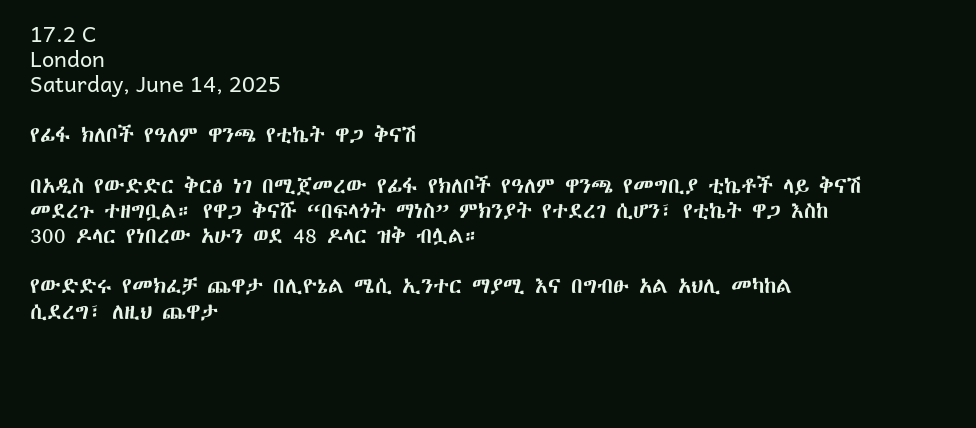17.2 C
London
Saturday, June 14, 2025

የፊፋ ክለቦች የዓለም ዋንጫ የቲኬት ዋጋ ቅናሽ

በአዲስ የውድድር ቅርፅ ነገ በሚጀመረው የፊፋ የክለቦች የዓለም ዋንጫ የመግቢያ ቲኬቶች ላይ ቅናሽ መደረጉ ተዘግቧል። የዋጋ ቅናሹ “በፍላጎት ማነስ” ምክንያት የተደረገ ሲሆን፣ የቲኬት ዋጋ እስከ 300 ዶላር የነበረው አሁን ወደ 48 ዶላር ዝቅ ብሏል።

የውድድሩ የመክፈቻ ጨዋታ በሊዮኔል ሜሲ ኢንተር ማያሚ እና በግብፁ አል አህሊ መካከል ሲደረግ፣ ለዚህ ጨዋታ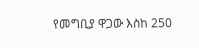የመግቢያ ዋጋው እስከ 250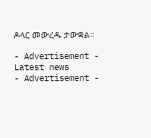ዶላር መውረዱ ታውቋል።

- Advertisement -
Latest news
- Advertisement -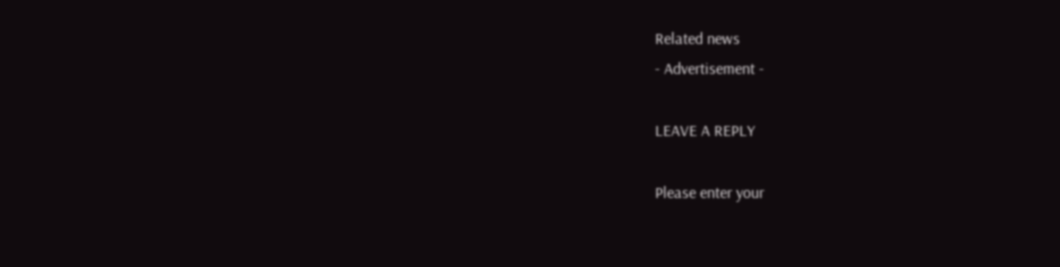Related news
- Advertisement -

LEAVE A REPLY

Please enter your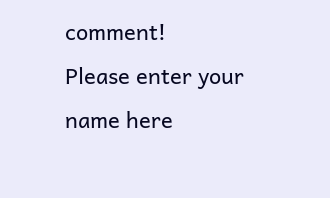comment!
Please enter your name here